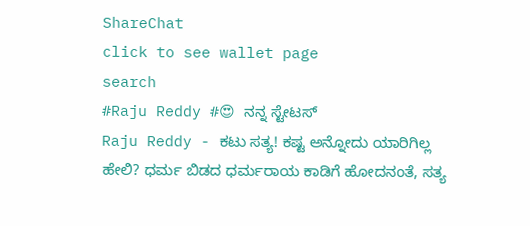ShareChat
click to see wallet page
search
#Raju Reddy #😍 ನನ್ನ ಸ್ಟೇಟಸ್
Raju Reddy - ಕಟು ಸತ್ಯ! ಕಷ್ಟ ಅನ್ನೋದು ಯಾರಿಗಿಲ್ಲ   ಹೇಲಿ? ಧರ್ಮ ಬಿಡದ ಧರ್ಮರಾಯ ಕಾಡಿಗೆ ಹೋದನಂತೆ, ಸತ್ಯ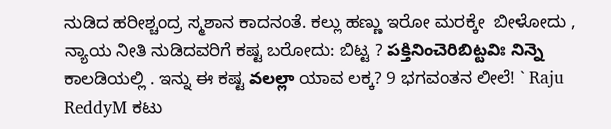ನುಡಿದ ಹರೀಶ್ಚಂದ್ರ ಸ್ಮಶಾನ ಕಾದನಂತೆ. ಕಲ್ಲು ಹಣ್ಣು ಇರೋ ಮರಕ್ಕೇ  ಬೀಳೋದು , ನ್ಯಾಯ ನೀತಿ ನುಡಿದವರಿಗೆ ಕಷ್ಟ ಬರೋದು: ಬಿಟ್ಟ ? పక్తినించెరిబిట్టవిః నిన్నె ಕಾಲಡಿಯಲ್ಲಿ . ಇನ್ನು ಈ ಕಷ್ಟ వలల్లా ಯಾವ ಲಕ್ಕ? 9 ಭಗವಂತನ ಲೀಲೆ! ` Raju ReddyM ಕಟು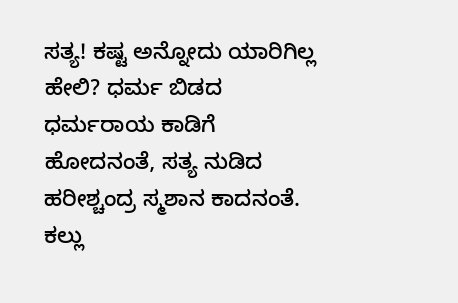ಸತ್ಯ! ಕಷ್ಟ ಅನ್ನೋದು ಯಾರಿಗಿಲ್ಲ   ಹೇಲಿ? ಧರ್ಮ ಬಿಡದ ಧರ್ಮರಾಯ ಕಾಡಿಗೆ ಹೋದನಂತೆ, ಸತ್ಯ ನುಡಿದ ಹರೀಶ್ಚಂದ್ರ ಸ್ಮಶಾನ ಕಾದನಂತೆ. ಕಲ್ಲು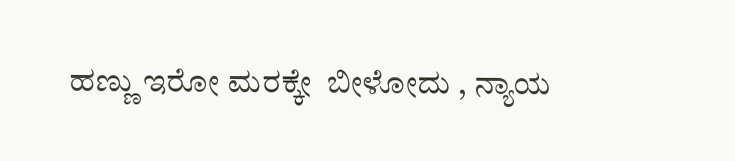ಹಣ್ಣು ಇರೋ ಮರಕ್ಕೇ  ಬೀಳೋದು , ನ್ಯಾಯ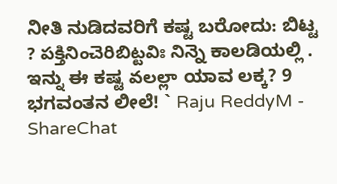ನೀತಿ ನುಡಿದವರಿಗೆ ಕಷ್ಟ ಬರೋದು: ಬಿಟ್ಟ ? పక్తినించెరిబిట్టవిః నిన్నె ಕಾಲಡಿಯಲ್ಲಿ . ಇನ್ನು ಈ ಕಷ್ಟ వలల్లా ಯಾವ ಲಕ್ಕ? 9 ಭಗವಂತನ ಲೀಲೆ! ` Raju ReddyM - ShareChat